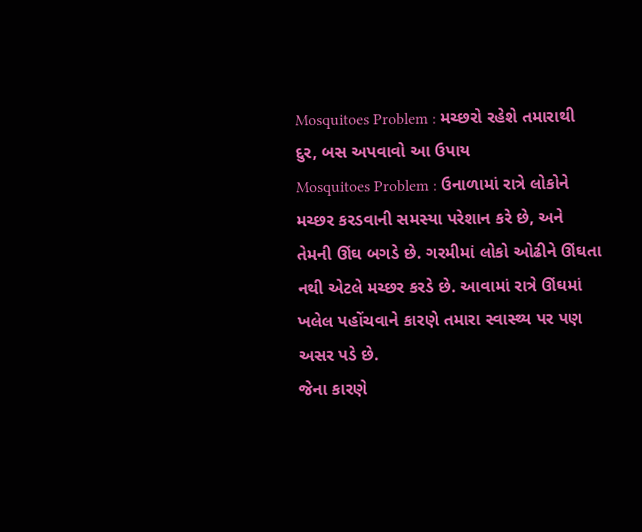Mosquitoes Problem : મચ્છરો રહેશે તમારાથી દુર, બસ અપવાવો આ ઉપાય
Mosquitoes Problem : ઉનાળામાં રાત્રે લોકોને મચ્છર કરડવાની સમસ્યા પરેશાન કરે છે, અને તેમની ઊંઘ બગડે છે. ગરમીમાં લોકો ઓઢીને ઊંઘતા નથી એટલે મચ્છર કરડે છે. આવામાં રાત્રે ઊંઘમાં ખલેલ પહોંચવાને કારણે તમારા સ્વાસ્થ્ય પર પણ અસર પડે છે.
જેના કારણે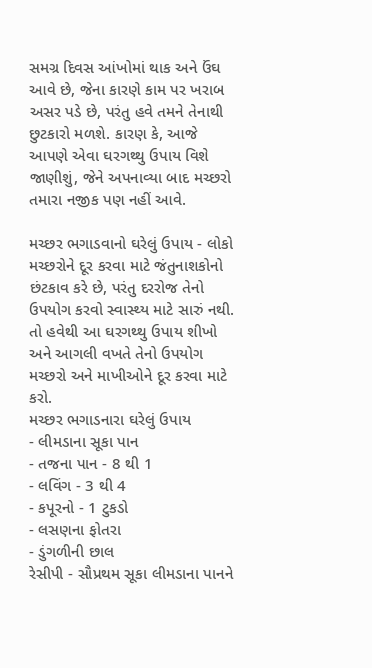સમગ્ર દિવસ આંખોમાં થાક અને ઉંઘ આવે છે, જેના કારણે કામ પર ખરાબ અસર પડે છે, પરંતુ હવે તમને તેનાથી છુટકારો મળશે. કારણ કે, આજે આપણે એવા ઘરગથ્થુ ઉપાય વિશે જાણીશું, જેને અપનાવ્યા બાદ મચ્છરો તમારા નજીક પણ નહીં આવે.

મચ્છર ભગાડવાનો ઘરેલું ઉપાય - લોકો મચ્છરોને દૂર કરવા માટે જંતુનાશકોનો છંટકાવ કરે છે, પરંતુ દરરોજ તેનો ઉપયોગ કરવો સ્વાસ્થ્ય માટે સારું નથી. તો હવેથી આ ઘરગથ્થુ ઉપાય શીખો અને આગલી વખતે તેનો ઉપયોગ મચ્છરો અને માખીઓને દૂર કરવા માટે કરો.
મચ્છર ભગાડનારા ઘરેલું ઉપાય
- લીમડાના સૂકા પાન
- તજના પાન - 8 થી 1
- લવિંગ - 3 થી 4
- કપૂરનો - 1 ટુકડો
- લસણના ફોતરા
- ડુંગળીની છાલ
રેસીપી - સૌપ્રથમ સૂકા લીમડાના પાનને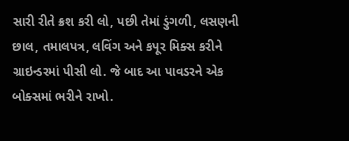સારી રીતે ક્રશ કરી લો, પછી તેમાં ડુંગળી, લસણની છાલ, તમાલપત્ર, લવિંગ અને કપૂર મિક્સ કરીને ગ્રાઇન્ડરમાં પીસી લો. જે બાદ આ પાવડરને એક બોક્સમાં ભરીને રાખો.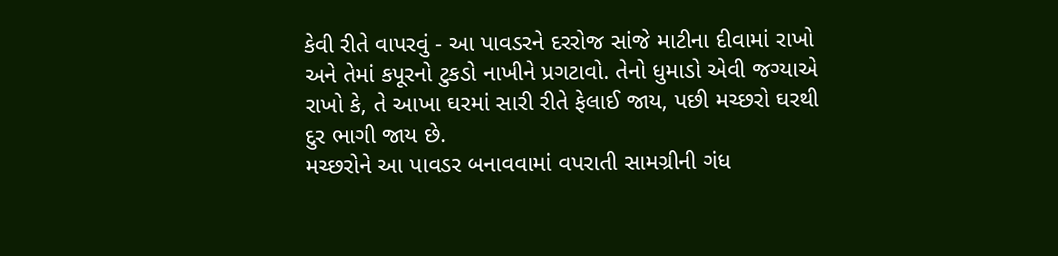કેવી રીતે વાપરવું - આ પાવડરને દરરોજ સાંજે માટીના દીવામાં રાખો અને તેમાં કપૂરનો ટુકડો નાખીને પ્રગટાવો. તેનો ધુમાડો એવી જગ્યાએ રાખો કે, તે આખા ઘરમાં સારી રીતે ફેલાઈ જાય, પછી મચ્છરો ઘરથી દુર ભાગી જાય છે.
મચ્છરોને આ પાવડર બનાવવામાં વપરાતી સામગ્રીની ગંધ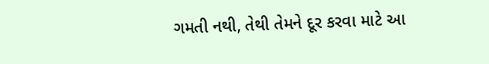ગમતી નથી, તેથી તેમને દૂર કરવા માટે આ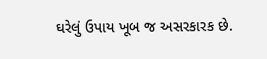ઘરેલું ઉપાય ખૂબ જ અસરકારક છે.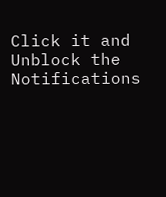Click it and Unblock the Notifications